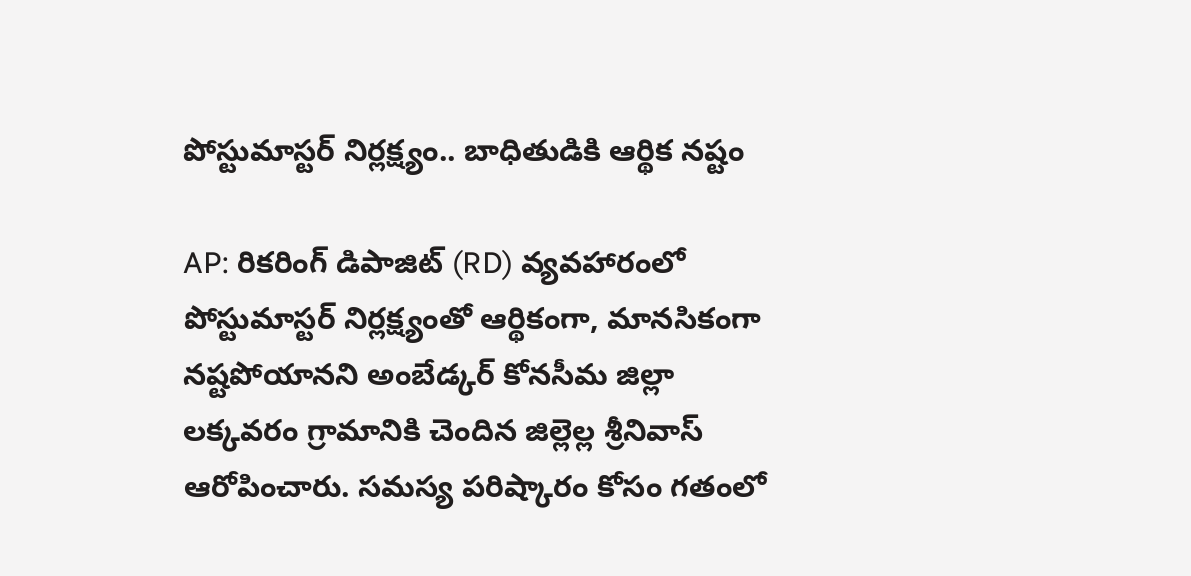పోస్టుమాస్టర్ నిర్లక్ష్యం.. బాధితుడికి ఆర్థిక నష్టం

AP: రికరింగ్ డిపాజిట్ (RD) వ్యవహారంలో పోస్టుమాస్టర్ నిర్లక్ష్యంతో ఆర్థికంగా, మానసికంగా నష్టపోయానని అంబేడ్కర్ కోనసీమ జిల్లా లక్కవరం గ్రామానికి చెందిన జిల్లెల్ల శ్రీనివాస్ ఆరోపించారు. సమస్య పరిష్కారం కోసం గతంలో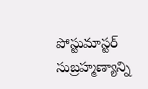పోస్టుమాస్టర్ సుబ్రహ్మణ్యాన్ని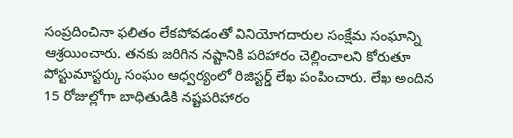సంప్రదించినా ఫలితం లేకపోవడంతో వినియోగదారుల సంక్షేమ సంఘాన్ని ఆశ్రయించారు. తనకు జరిగిన నష్టానికి పరిహారం చెల్లించాలని కోరుతూ పోస్టుమాస్టర్కు సంఘం ఆధ్వర్యంలో రిజిస్టర్డ్ లేఖ పంపించారు. లేఖ అందిన 15 రోజుల్లోగా బాధితుడికి నష్టపరిహారం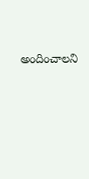అందించాలని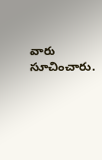వారు సూచించారు.